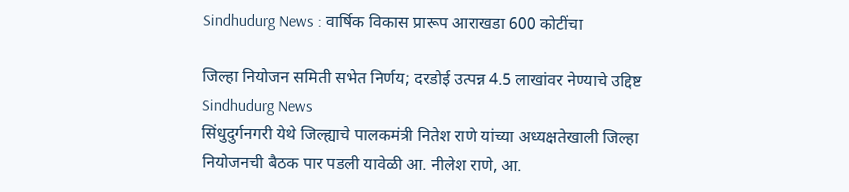Sindhudurg News : वार्षिक विकास प्रारूप आराखडा 600 कोटींचा

जिल्हा नियोजन समिती सभेत निर्णय; दरडोई उत्पन्न 4.5 लाखांवर नेण्याचे उद्दिष्ट
Sindhudurg News
सिंधुदुर्गनगरी येथे जिल्ह्याचे पालकमंत्री नितेश राणे यांच्या अध्यक्षतेखाली जिल्हा नियोजनची बैठक पार पडली यावेळी आ. नीलेश राणे, आ.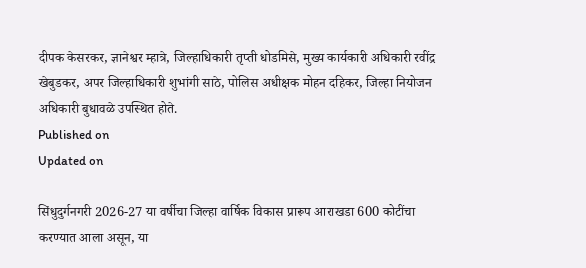दीपक केसरकर, ज्ञानेश्वर म्हात्रे, जिल्हाधिकारी तृप्ती धोडमिसे, मुख्य कार्यकारी अधिकारी रवींद्र खेबुडकर, अपर जिल्हाधिकारी शुभांगी साठे, पोलिस अधीक्षक मोहन दहिकर, जिल्हा नियोजन अधिकारी बुधावळे उपस्थित होते.
Published on
Updated on

सिंधुदुर्गनगरी 2026-27 या वर्षीचा जिल्हा वार्षिक विकास प्रारूप आराखडा 600 कोटींचा करण्यात आला असून, या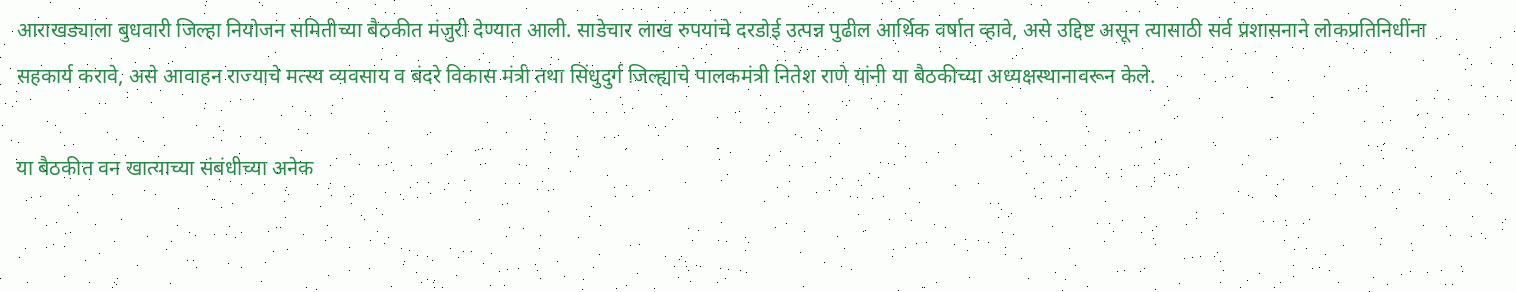आराखड्याला बुधवारी जिल्हा नियोजन समितीच्या बैठकीत मंजुरी देण्यात आली. साडेचार लाख रुपयांचे दरडोई उत्पन्न पुढील आर्थिक वर्षात व्हावे, असे उद्दिष्ट असून त्यासाठी सर्व प्रशासनाने लोकप्रतिनिधींना सहकार्य करावे, असे आवाहन राज्याचे मत्स्य व्यवसाय व बंदरे विकास मंत्री तथा सिंधुदुर्ग जिल्ह्याचे पालकमंत्री नितेश राणे यांनी या बैठकीच्या अध्यक्षस्थानावरून केले.

या बैठकीत वन खात्याच्या संबंधीच्या अनेक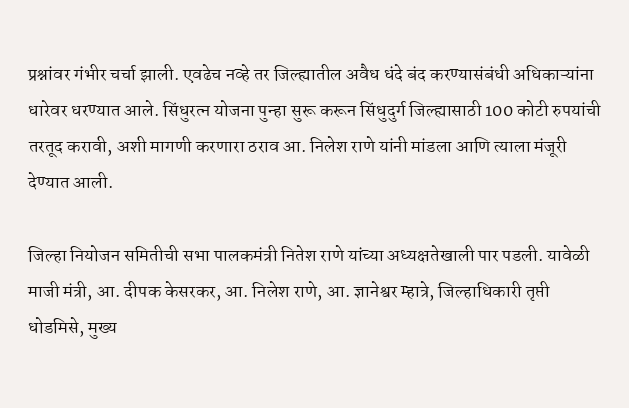प्रश्नांवर गंभीर चर्चा झाली. एवढेच नव्हे तर जिल्ह्यातील अवैध धंदे बंद करण्यासंबंधी अधिकाऱ्यांना धारेवर धरण्यात आले. सिंधुरत्न योजना पुन्हा सुरू करून सिंधुदुर्ग जिल्ह्यासाठी 100 कोटी रुपयांची तरतूद करावी, अशी मागणी करणारा ठराव आ. निलेश राणे यांनी मांडला आणि त्याला मंजूरी देण्यात आली.

जिल्हा नियोजन समितीची सभा पालकमंत्री नितेश राणे यांच्या अध्यक्षतेखाली पार पडली. यावेळी माजी मंत्री, आ. दीपक केसरकर, आ. निलेश राणे, आ. ज्ञानेश्वर म्हात्रे, जिल्हाधिकारी तृप्ती धोडमिसे, मुख्य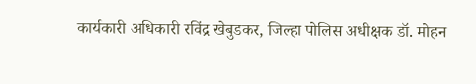कार्यकारी अधिकारी रविंद्र खेबुडकर, जिल्हा पोलिस अधीक्षक डॉ. मोहन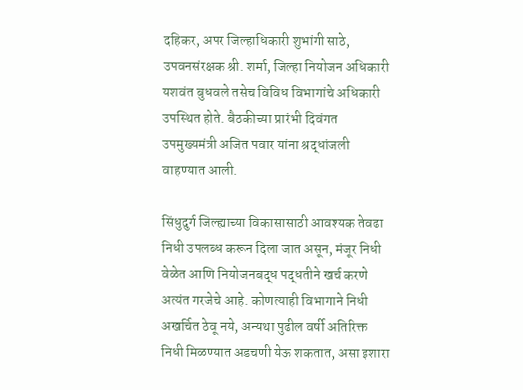दहिकर, अपर जिल्हाधिकारी शुभांगी साठे, उपवनसंरक्षक श्री. शर्मा, जिल्हा नियोजन अधिकारी यशवंत बुधवले तसेच विविध विभागांचे अधिकारी उपस्थित होते. बैठकीच्या प्रारंभी दिवंगत उपमुख्यमंत्री अजित पवार यांना श्रद्धांजली वाहण्यात आली.

सिंधुदुर्ग जिल्ह्याच्या विकासासाठी आवश्यक तेवढा निधी उपलब्ध करून दिला जात असून, मंजूर निधी वेळेत आणि नियोजनबद्ध पद्धतीने खर्च करणे अत्यंत गरजेचे आहे. कोणत्याही विभागाने निधी अखर्चित ठेवू नये, अन्यथा पुढील वर्षी अतिरिक्त निधी मिळण्यात अडचणी येऊ शकतात, असा इशारा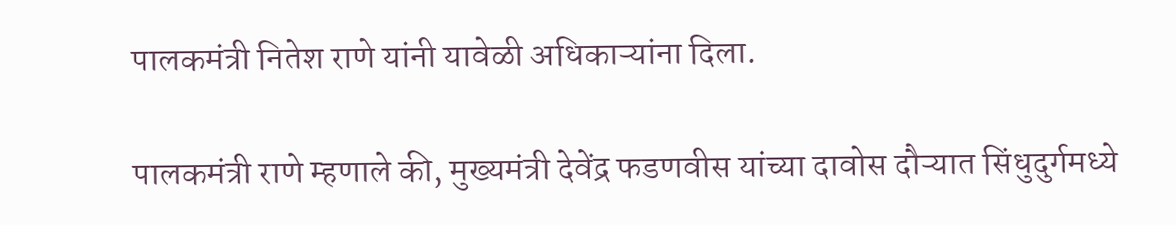पालकमंत्री नितेश राणे यांनी यावेळी अधिकाऱ्यांना दिला.

पालकमंत्री राणे म्हणाले की, मुख्यमंत्री देवेंद्र फडणवीस यांच्या दावोस दौऱ्यात सिंधुदुर्गमध्ये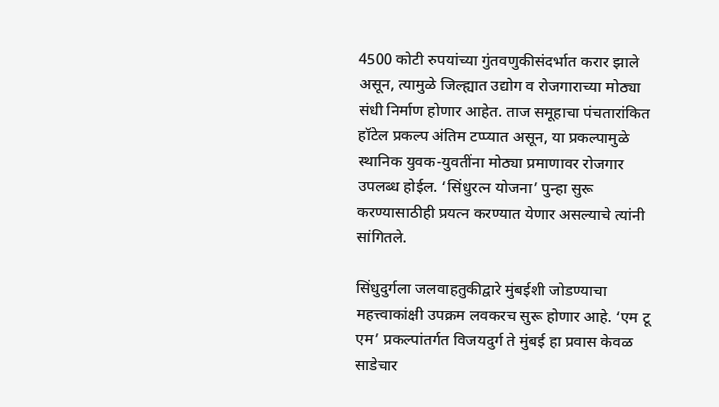4500 कोटी रुपयांच्या गुंतवणुकीसंदर्भात करार झाले असून, त्यामुळे जिल्ह्यात उद्योग व रोजगाराच्या मोठ्या संधी निर्माण होणार आहेत. ताज समूहाचा पंचतारांकित हॉटेल प्रकल्प अंतिम टप्प्यात असून, या प्रकल्पामुळे स्थानिक युवक-युवतींना मोठ्या प्रमाणावर रोजगार उपलब्ध होईल. ‘सिंधुरत्न योजना‌’ पुन्हा सुरू करण्यासाठीही प्रयत्न करण्यात येणार असल्याचे त्यांनी सांगितले.

सिंधुदुर्गला जलवाहतुकीद्वारे मुंबईशी जोडण्याचा महत्त्वाकांक्षी उपक्रम लवकरच सुरू होणार आहे. ‘एम टू एम‌’ प्रकल्पांतर्गत विजयदुर्ग ते मुंबई हा प्रवास केवळ साडेचार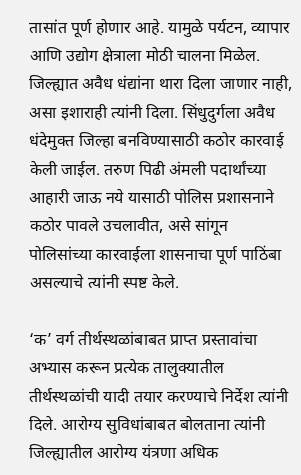तासांत पूर्ण होणार आहे. यामुळे पर्यटन, व्यापार आणि उद्योग क्षेत्राला मोठी चालना मिळेल. जिल्ह्यात अवैध धंद्यांना थारा दिला जाणार नाही, असा इशाराही त्यांनी दिला. सिंधुदुर्गला अवैध धंदेमुक्त जिल्हा बनविण्यासाठी कठोर कारवाई केली जाईल. तरुण पिढी अंमली पदार्थांच्या आहारी जाऊ नये यासाठी पोलिस प्रशासनाने कठोर पावले उचलावीत, असे सांगून पोलिसांच्या कारवाईला शासनाचा पूर्ण पाठिंबा असल्याचे त्यांनी स्पष्ट केले.

‘क‌’ वर्ग तीर्थस्थळांबाबत प्राप्त प्रस्तावांचा अभ्यास करून प्रत्येक तालुक्यातील तीर्थस्थळांची यादी तयार करण्याचे निर्देश त्यांनी दिले. आरोग्य सुविधांबाबत बोलताना त्यांनी जिल्ह्यातील आरोग्य यंत्रणा अधिक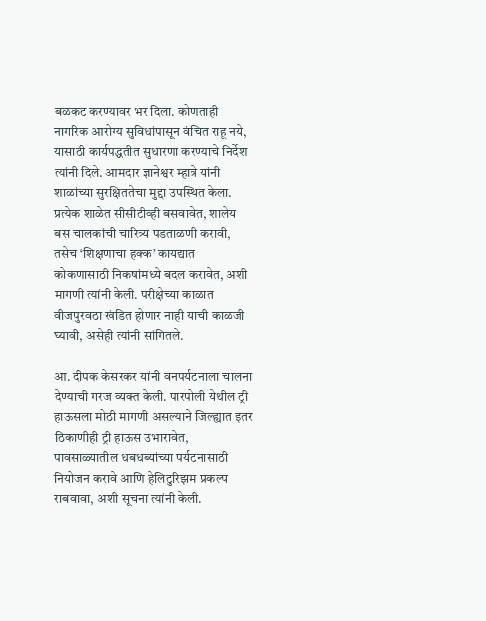बळकट करण्यावर भर दिला. कोणताही नागरिक आरोग्य सुविधांपासून वंचित राहू नये, यासाठी कार्यपद्धतीत सुधारणा करण्याचे निर्देश त्यांनी दिले. आमदार ज्ञानेश्वर म्हात्रे यांनी शाळांच्या सुरक्षिततेचा मुद्दा उपस्थित केला. प्रत्येक शाळेत सीसीटीव्ही बसवावेत, शालेय बस चालकांची चारित्र्य पडताळणी करावी, तसेच ‌‘शिक्षणाचा हक्क‌’ कायद्यात कोकणासाठी निकषांमध्ये बदल करावेत, अशी मागणी त्यांनी केली. परीक्षेच्या काळात वीजपुरवठा खंडित होणार नाही याची काळजी घ्यावी, असेही त्यांनी सांगितले.

आ. दीपक केसरकर यांनी वनपर्यटनाला चालना देण्याची गरज व्यक्त केली. पारपोली येथील ट्री हाऊसला मोठी मागणी असल्याने जिल्ह्यात इतर ठिकाणीही ट्री हाऊस उभारावेत, पावसाळ्यातील धबधब्यांच्या पर्यटनासाठी नियोजन करावे आणि हेलिटुरिझम प्रकल्प राबवावा, अशी सूचना त्यांनी केली.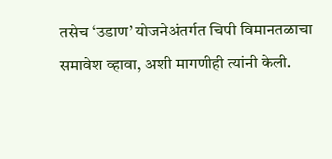तसेच ‌‘उडाण‌’ योजनेअंतर्गत चिपी विमानतळाचा समावेश व्हावा, अशी मागणीही त्यांनी केली.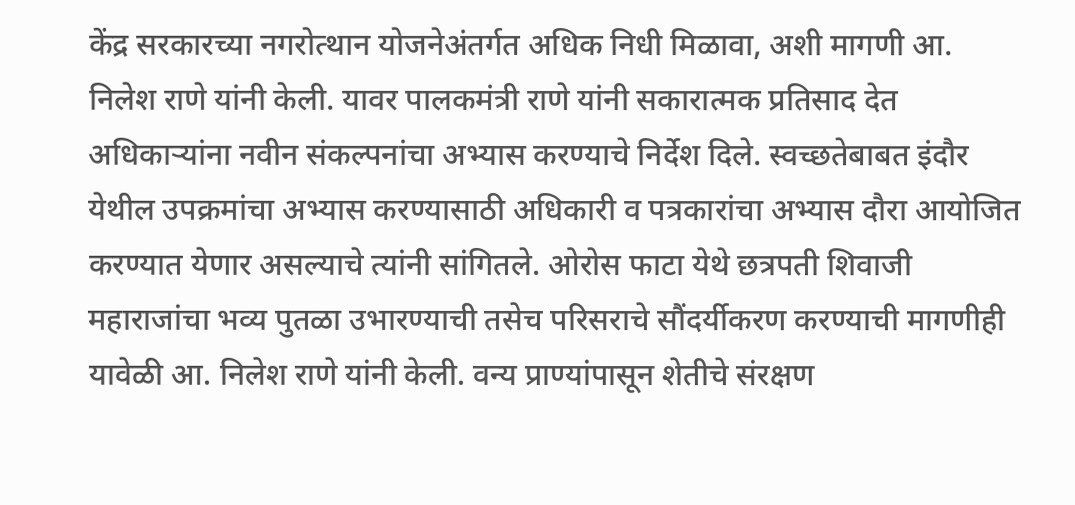केंद्र सरकारच्या नगरोत्थान योजनेअंतर्गत अधिक निधी मिळावा, अशी मागणी आ. निलेश राणे यांनी केली. यावर पालकमंत्री राणे यांनी सकारात्मक प्रतिसाद देत अधिकाऱ्यांना नवीन संकल्पनांचा अभ्यास करण्याचे निर्देश दिले. स्वच्छतेबाबत इंदौर येथील उपक्रमांचा अभ्यास करण्यासाठी अधिकारी व पत्रकारांचा अभ्यास दौरा आयोजित करण्यात येणार असल्याचे त्यांनी सांगितले. ओरोस फाटा येथे छत्रपती शिवाजी महाराजांचा भव्य पुतळा उभारण्याची तसेच परिसराचे सौंदर्यीकरण करण्याची मागणीही यावेळी आ. निलेश राणे यांनी केली. वन्य प्राण्यांपासून शेतीचे संरक्षण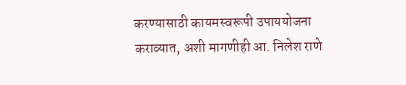करण्यासाठी कायमस्वरूपी उपाययोजना कराव्यात, अशी मागणीही आ. निलेश राणे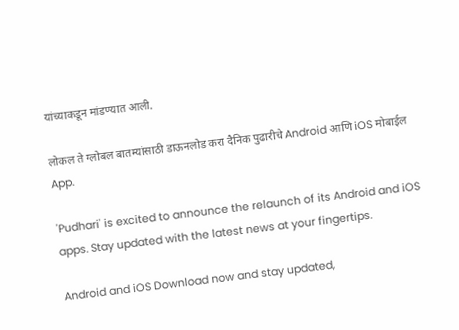यांच्याकडून मांडण्यात आली.

लोकल ते ग्लोबल बातम्यांसाठी डाऊनलोड करा दैनिक पुढारीचे Android आणि iOS मोबाईल App.

'Pudhari' is excited to announce the relaunch of its Android and iOS apps. Stay updated with the latest news at your fingertips.

Android and iOS Download now and stay updated,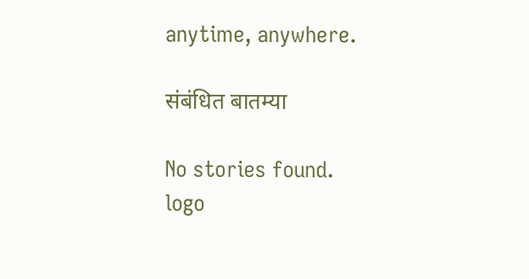anytime, anywhere.

संबंधित बातम्या

No stories found.
logo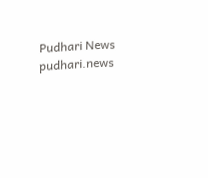Pudhari News
pudhari.news